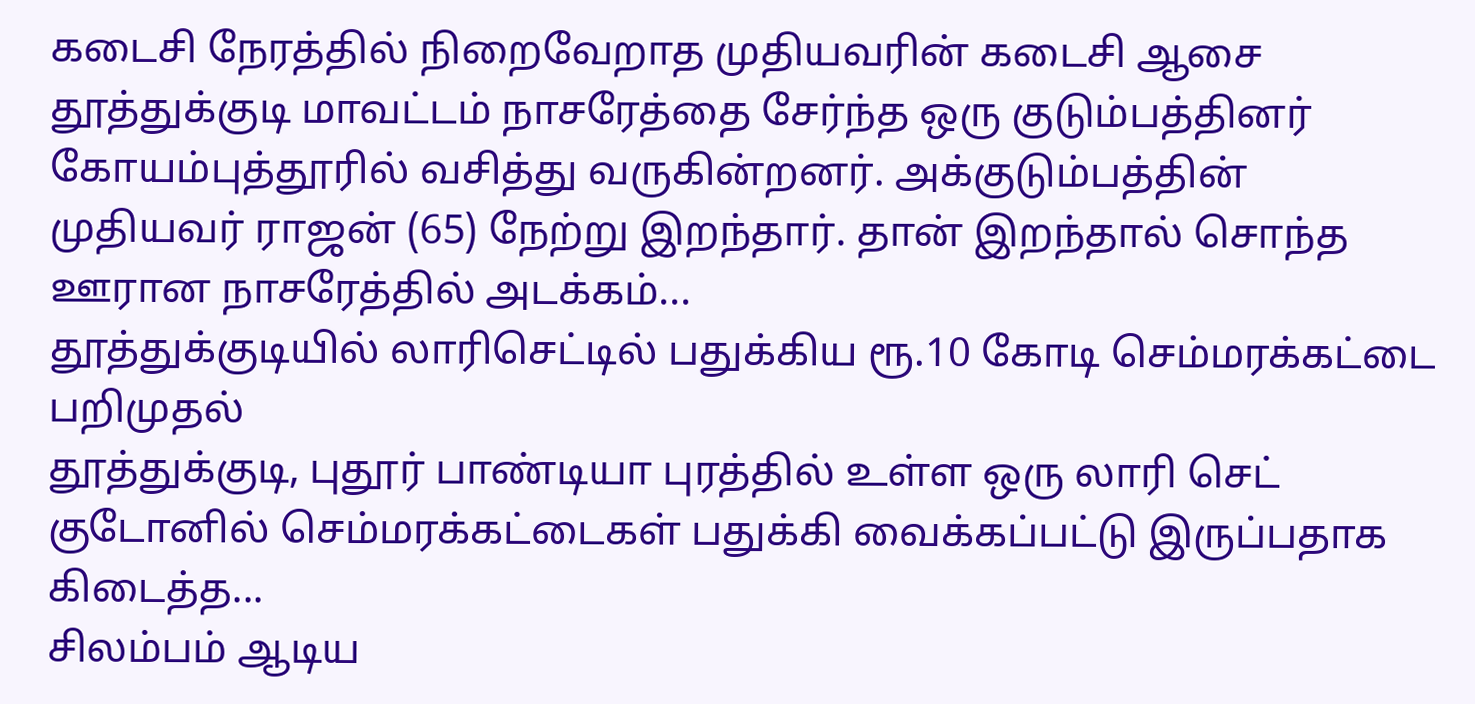கடைசி நேரத்தில் நிறைவேறாத முதியவரின் கடைசி ஆசை
தூத்துக்குடி மாவட்டம் நாசரேத்தை சேர்ந்த ஒரு குடும்பத்தினர் கோயம்புத்தூரில் வசித்து வருகின்றனர். அக்குடும்பத்தின் முதியவர் ராஜன் (65) நேற்று இறந்தார். தான் இறந்தால் சொந்த ஊரான நாசரேத்தில் அடக்கம்...
தூத்துக்குடியில் லாரிசெட்டில் பதுக்கிய ரூ.10 கோடி செம்மரக்கட்டை பறிமுதல்
தூத்துக்குடி, புதூர் பாண்டியா புரத்தில் உள்ள ஒரு லாரி செட் குடோனில் செம்மரக்கட்டைகள் பதுக்கி வைக்கப்பட்டு இருப்பதாக கிடைத்த...
சிலம்பம் ஆடிய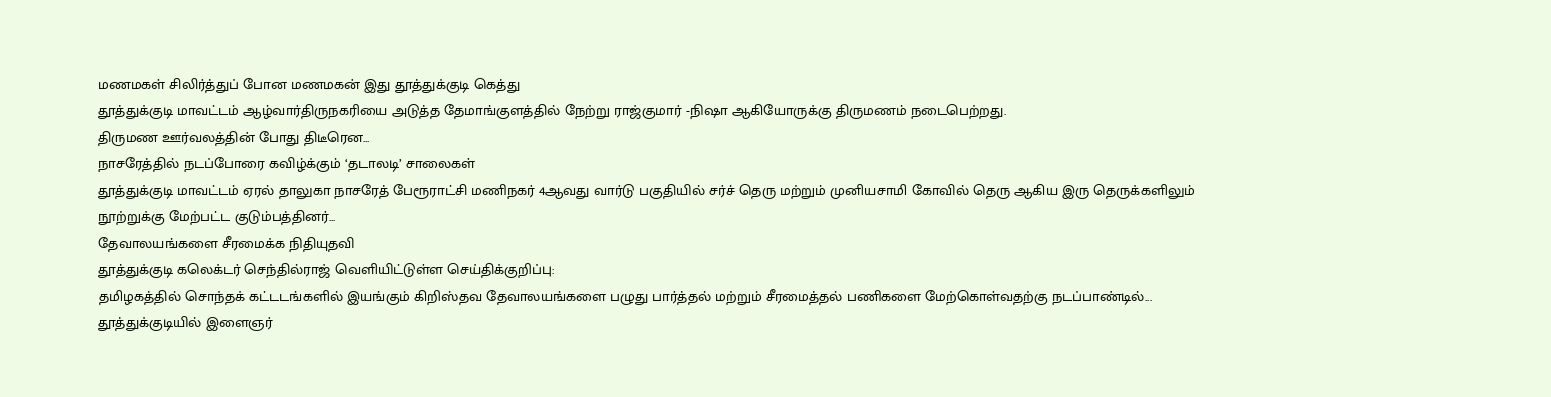மணமகள் சிலிர்த்துப் போன மணமகன் இது தூத்துக்குடி கெத்து
தூத்துக்குடி மாவட்டம் ஆழ்வார்திருநகரியை அடுத்த தேமாங்குளத்தில் நேற்று ராஜ்குமார் -நிஷா ஆகியோருக்கு திருமணம் நடைபெற்றது.
திருமண ஊர்வலத்தின் போது திடீரென...
நாசரேத்தில் நடப்போரை கவிழ்க்கும் ‘தடாலடி’ சாலைகள்
தூத்துக்குடி மாவட்டம் ஏரல் தாலுகா நாசரேத் பேரூராட்சி மணிநகர் 4ஆவது வார்டு பகுதியில் சர்ச் தெரு மற்றும் முனியசாமி கோவில் தெரு ஆகிய இரு தெருக்களிலும் நூற்றுக்கு மேற்பட்ட குடும்பத்தினர்...
தேவாலயங்களை சீரமைக்க நிதியுதவி
தூத்துக்குடி கலெக்டர் செந்தில்ராஜ் வெளியிட்டுள்ள செய்திக்குறிப்பு:
தமிழகத்தில் சொந்தக் கட்டடங்களில் இயங்கும் கிறிஸ்தவ தேவாலயங்களை பழுது பார்த்தல் மற்றும் சீரமைத்தல் பணிகளை மேற்கொள்வதற்கு நடப்பாண்டில்...
தூத்துக்குடியில் இளைஞர்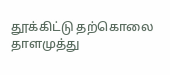தூக்கிட்டு தற்கொலை
தாளமுத்து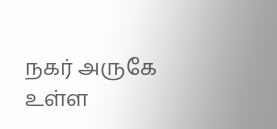நகர் அருகே உள்ள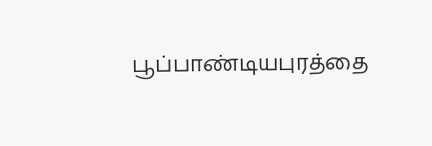பூப்பாண்டியபுரத்தை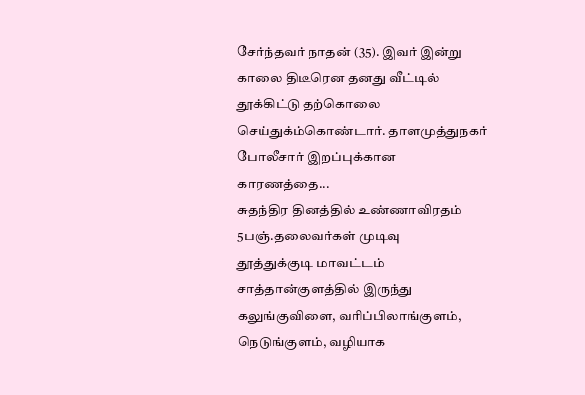சேர்ந்தவர் நாதன் (35). இவர் இன்று காலை திடீரென தனது வீட்டில் தூக்கிட்டு தற்கொலை செய்துக்ம்கொண்டார். தாளமுத்துநகர் போலீசார் இறப்புக்கான காரணத்தை...
சுதந்திர தினத்தில் உண்ணாவிரதம் 5பஞ்.தலைவர்கள் முடிவு
தூத்துக்குடி மாவட்டம் சாத்தான்குளத்தில் இருந்து கலுங்குவிளை, வரிப்பிலாங்குளம், நெடுங்குளம், வழியாக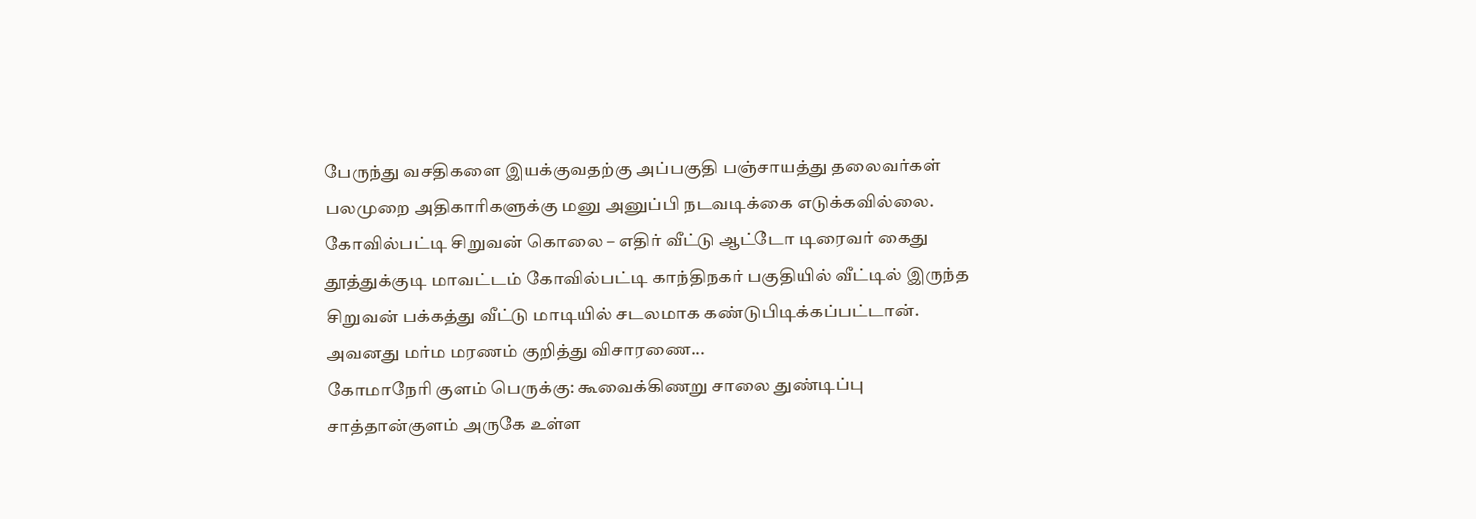பேருந்து வசதிகளை இயக்குவதற்கு அப்பகுதி பஞ்சாயத்து தலைவர்கள் பலமுறை அதிகாரிகளுக்கு மனு அனுப்பி நடவடிக்கை எடுக்கவில்லை.
கோவில்பட்டி சிறுவன் கொலை – எதிர் வீட்டு ஆட்டோ டிரைவர் கைது
தூத்துக்குடி மாவட்டம் கோவில்பட்டி காந்திநகர் பகுதியில் வீட்டில் இருந்த சிறுவன் பக்கத்து வீட்டு மாடியில் சடலமாக கண்டுபிடிக்கப்பட்டான். அவனது மர்ம மரணம் குறித்து விசாரணை...
கோமாநேரி குளம் பெருக்கு: கூவைக்கிணறு சாலை துண்டிப்பு
சாத்தான்குளம் அருகே உள்ள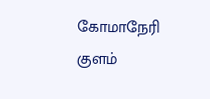கோமாநேரி குளம்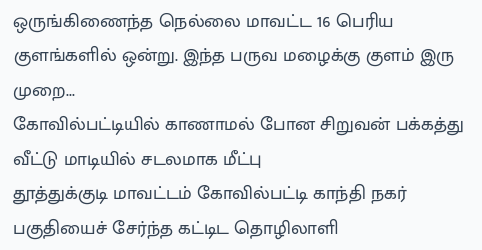ஒருங்கிணைந்த நெல்லை மாவட்ட 16 பெரிய குளங்களில் ஒன்று. இந்த பருவ மழைக்கு குளம் இரு முறை...
கோவில்பட்டியில் காணாமல் போன சிறுவன் பக்கத்து வீட்டு மாடியில் சடலமாக மீட்பு
தூத்துக்குடி மாவட்டம் கோவில்பட்டி காந்தி நகர் பகுதியைச் சேர்ந்த கட்டிட தொழிலாளி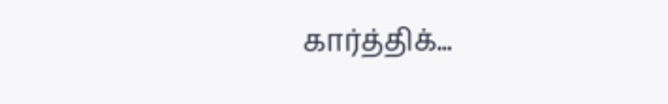கார்த்திக்...